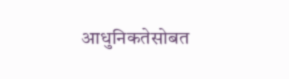आधुनिकतेसोबत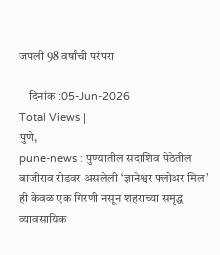जपली 98 वर्षांची परंपरा

    दिनांक :05-Jun-2026
Total Views |
पुणे,
pune-news : पुण्यातील सदाशिव पेठेतील बाजीराव रोडवर असलेली ‘ज्ञानेश्वर फ्लोअर मिल’ ही केवळ एक गिरणी नसून शहराच्या समृद्ध व्यावसायिक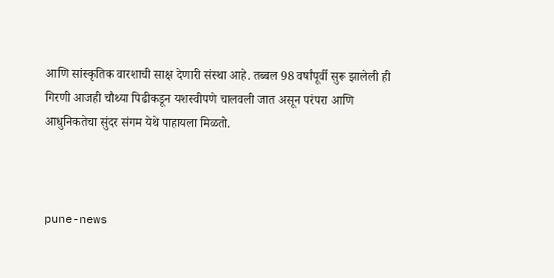आणि सांस्कृतिक वारशाची साक्ष देणारी संस्था आहे. तब्बल 98 वर्षांपूर्वी सुरू झालेली ही गिरणी आजही चौथ्या पिढीकडून यशस्वीपणे चालवली जात असून परंपरा आणि आधुनिकतेचा सुंदर संगम येथे पाहायला मिळतो.



pune-news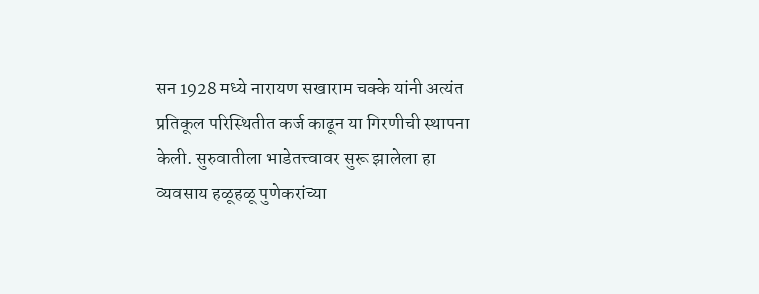सन 1928 मध्ये नारायण सखाराम चक्के यांनी अत्यंत प्रतिकूल परिस्थितीत कर्ज काढून या गिरणीची स्थापना केली. सुरुवातीला भाडेतत्त्वावर सुरू झालेला हा व्यवसाय हळूहळू पुणेकरांच्या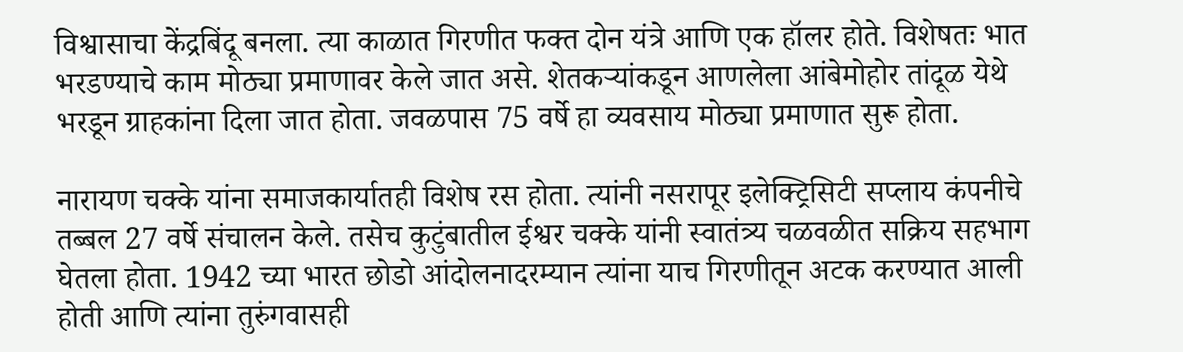विश्वासाचा केंद्रबिंदू बनला. त्या काळात गिरणीत फक्त दोन यंत्रे आणि एक हॉलर होते. विशेषतः भात भरडण्याचे काम मोठ्या प्रमाणावर केले जात असे. शेतकऱ्यांकडून आणलेला आंबेमोहोर तांदूळ येथे भरडून ग्राहकांना दिला जात होता. जवळपास 75 वर्षे हा व्यवसाय मोठ्या प्रमाणात सुरू होता.

नारायण चक्के यांना समाजकार्यातही विशेष रस होता. त्यांनी नसरापूर इलेक्ट्रिसिटी सप्लाय कंपनीचे तब्बल 27 वर्षे संचालन केले. तसेच कुटुंबातील ईश्वर चक्के यांनी स्वातंत्र्य चळवळीत सक्रिय सहभाग घेतला होता. 1942 च्या भारत छोडो आंदोलनादरम्यान त्यांना याच गिरणीतून अटक करण्यात आली होती आणि त्यांना तुरुंगवासही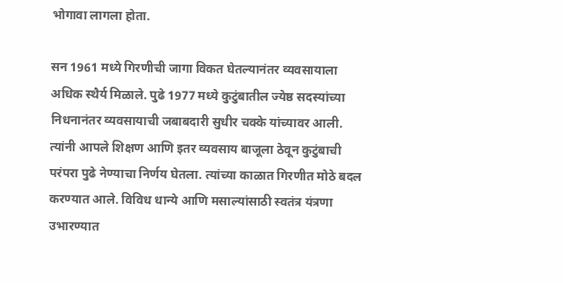भोगावा लागला होता.

सन 1961 मध्ये गिरणीची जागा विकत घेतल्यानंतर व्यवसायाला अधिक स्थैर्य मिळाले. पुढे 1977 मध्ये कुटुंबातील ज्येष्ठ सदस्यांच्या निधनानंतर व्यवसायाची जबाबदारी सुधीर चक्के यांच्यावर आली. त्यांनी आपले शिक्षण आणि इतर व्यवसाय बाजूला ठेवून कुटुंबाची परंपरा पुढे नेण्याचा निर्णय घेतला. त्यांच्या काळात गिरणीत मोठे बदल करण्यात आले. विविध धान्ये आणि मसाल्यांसाठी स्वतंत्र यंत्रणा उभारण्यात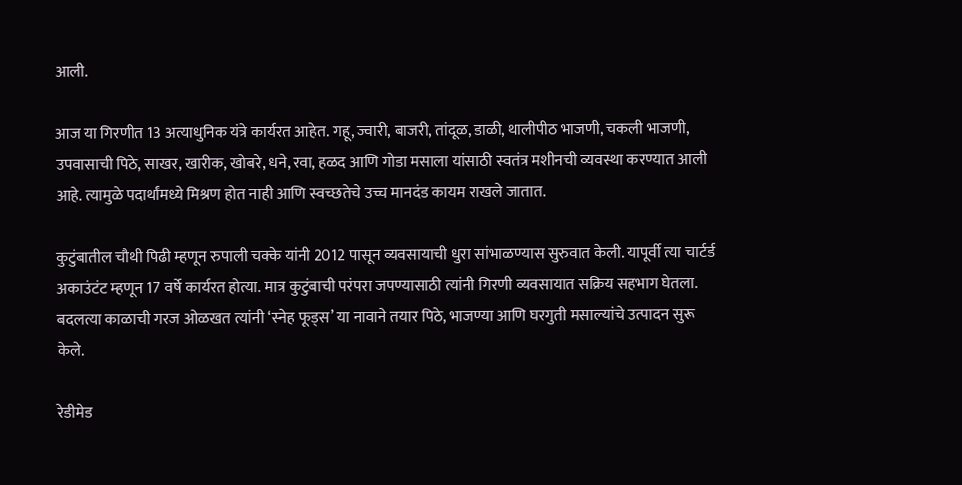आली.

आज या गिरणीत 13 अत्याधुनिक यंत्रे कार्यरत आहेत. गहू, ज्वारी, बाजरी, तांदूळ, डाळी, थालीपीठ भाजणी, चकली भाजणी, उपवासाची पिठे, साखर, खारीक, खोबरे, धने, रवा, हळद आणि गोडा मसाला यांसाठी स्वतंत्र मशीनची व्यवस्था करण्यात आली आहे. त्यामुळे पदार्थांमध्ये मिश्रण होत नाही आणि स्वच्छतेचे उच्च मानदंड कायम राखले जातात.

कुटुंबातील चौथी पिढी म्हणून रुपाली चक्के यांनी 2012 पासून व्यवसायाची धुरा सांभाळण्यास सुरुवात केली. यापूर्वी त्या चार्टर्ड अकाउंटंट म्हणून 17 वर्षे कार्यरत होत्या. मात्र कुटुंबाची परंपरा जपण्यासाठी त्यांनी गिरणी व्यवसायात सक्रिय सहभाग घेतला. बदलत्या काळाची गरज ओळखत त्यांनी ‘स्नेह फूड्स’ या नावाने तयार पिठे, भाजण्या आणि घरगुती मसाल्यांचे उत्पादन सुरू केले.

रेडीमेड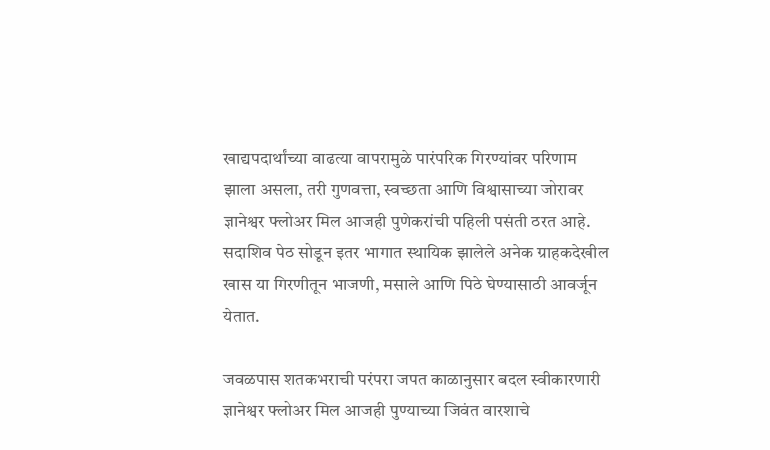खाद्यपदार्थांच्या वाढत्या वापरामुळे पारंपरिक गिरण्यांवर परिणाम झाला असला, तरी गुणवत्ता, स्वच्छता आणि विश्वासाच्या जोरावर ज्ञानेश्वर फ्लोअर मिल आजही पुणेकरांची पहिली पसंती ठरत आहे. सदाशिव पेठ सोडून इतर भागात स्थायिक झालेले अनेक ग्राहकदेखील खास या गिरणीतून भाजणी, मसाले आणि पिठे घेण्यासाठी आवर्जून येतात.

जवळपास शतकभराची परंपरा जपत काळानुसार बदल स्वीकारणारी ज्ञानेश्वर फ्लोअर मिल आजही पुण्याच्या जिवंत वारशाचे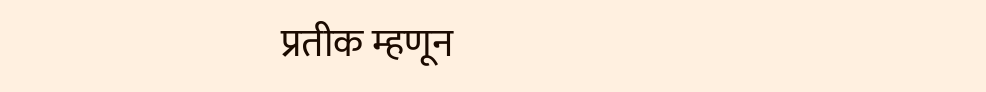प्रतीक म्हणून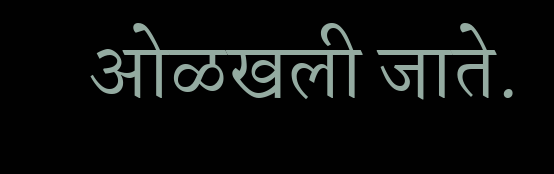ओळखली जाते.